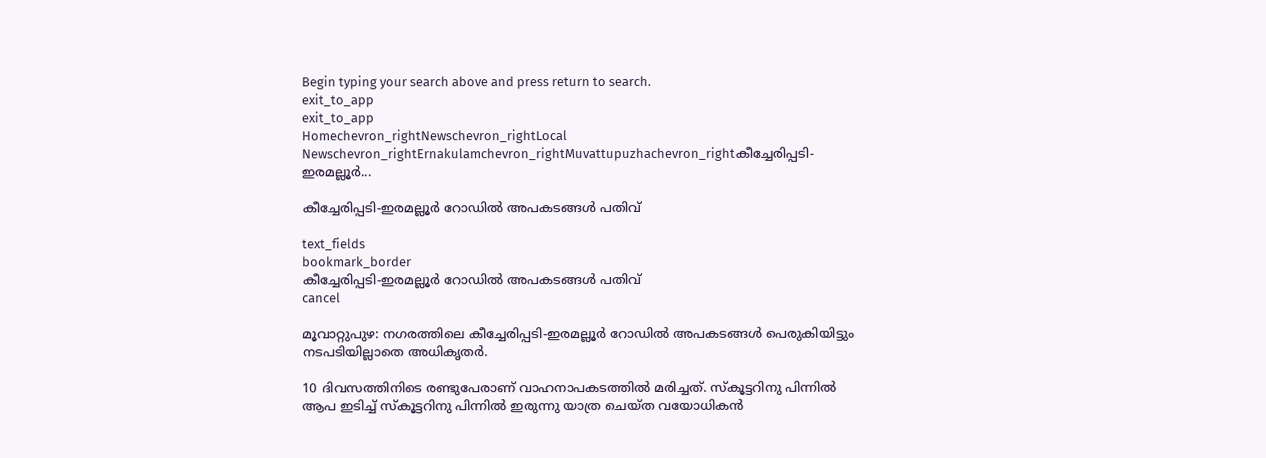Begin typing your search above and press return to search.
exit_to_app
exit_to_app
Homechevron_rightNewschevron_rightLocal Newschevron_rightErnakulamchevron_rightMuvattupuzhachevron_rightകീച്ചേരിപ്പടി-ഇരമല്ലൂർ...

കീച്ചേരിപ്പടി-ഇരമല്ലൂർ റോഡിൽ അപകടങ്ങൾ പതിവ്

text_fields
bookmark_border
കീച്ചേരിപ്പടി-ഇരമല്ലൂർ റോഡിൽ അപകടങ്ങൾ പതിവ്
cancel

മൂവാറ്റുപുഴ: നഗരത്തിലെ കീച്ചേരിപ്പടി-ഇരമല്ലൂർ റോഡിൽ അപകടങ്ങൾ പെരുകിയിട്ടും നടപടിയില്ലാതെ അധികൃതർ.

10 ദിവസത്തിനിടെ രണ്ടുപേരാണ് വാഹനാപകടത്തിൽ മരിച്ചത്. സ്കൂട്ടറിനു പിന്നിൽ ആപ ഇടിച്ച് സ്കൂട്ടറിനു പിന്നിൽ ഇരുന്നു യാത്ര ചെയ്ത വയോധികൻ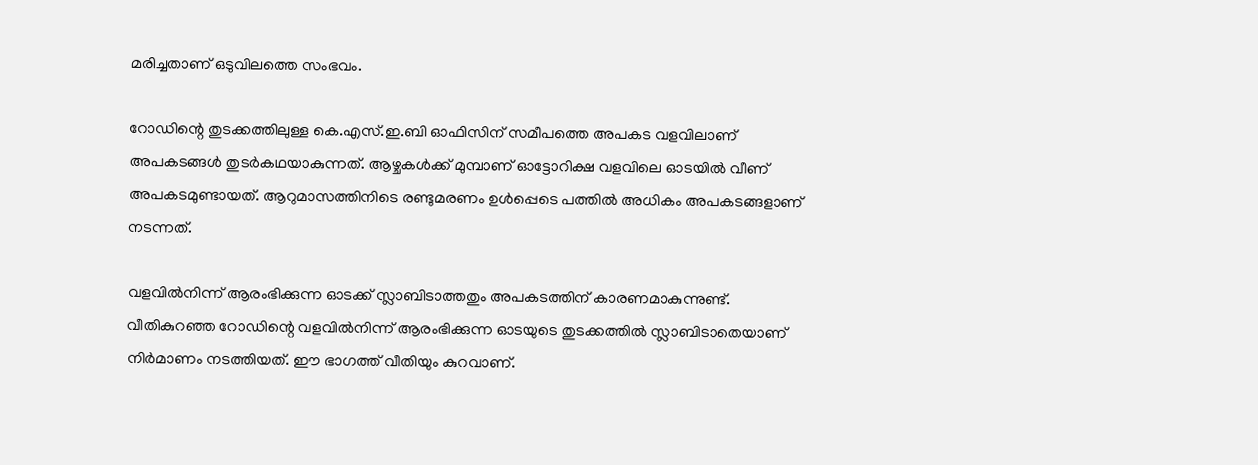മരിച്ചതാണ് ഒടുവിലത്തെ സംഭവം.

റോഡിന്റെ തുടക്കത്തിലുള്ള കെ.എസ്.ഇ.ബി ഓഫിസിന് സമീപത്തെ അപകട വളവിലാണ് അപകടങ്ങൾ തുടർകഥയാകുന്നത്. ആഴ്ചകൾക്ക് മുമ്പാണ് ഓട്ടോറിക്ഷ വളവിലെ ഓടയിൽ വീണ് അപകടമുണ്ടായത്. ആറുമാസത്തിനിടെ രണ്ടുമരണം ഉൾപ്പെടെ പത്തിൽ അധികം അപകടങ്ങളാണ് നടന്നത്.

വളവിൽനിന്ന് ആരംഭിക്കുന്ന ഓടക്ക് സ്ലാബിടാത്തതും അപകടത്തിന് കാരണമാകുന്നുണ്ട്. വീതികുറഞ്ഞ റോഡിന്റെ വളവിൽനിന്ന് ആരംഭിക്കുന്ന ഓടയുടെ തുടക്കത്തിൽ സ്ലാബിടാതെയാണ് നിർമാണം നടത്തിയത്. ഈ ഭാഗത്ത് വീതിയും കുറവാണ്.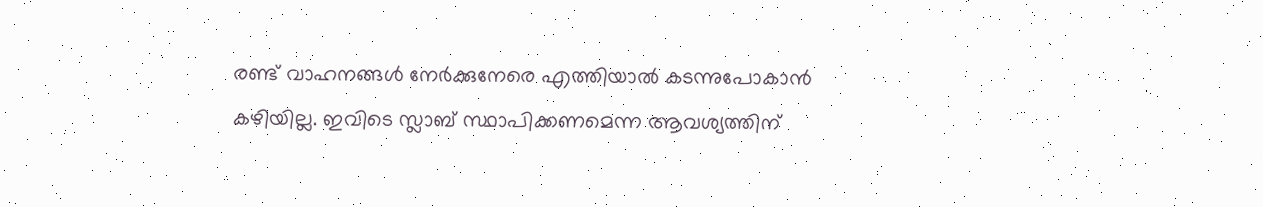രണ്ട് വാഹനങ്ങൾ നേർക്കുനേരെ എത്തിയാൽ കടന്നുപോകാൻ കഴിയില്ല. ഇവിടെ സ്ലാബ് സ്ഥാപിക്കണമെന്ന ആവശ്യത്തിന്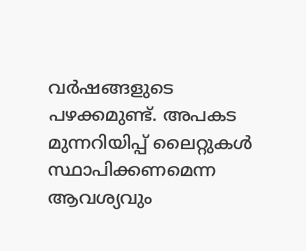വർഷങ്ങളുടെ പഴക്കമുണ്ട്. അപകട മുന്നറിയിപ്പ് ലൈറ്റുകൾ സ്ഥാപിക്കണമെന്ന ആവശ്യവും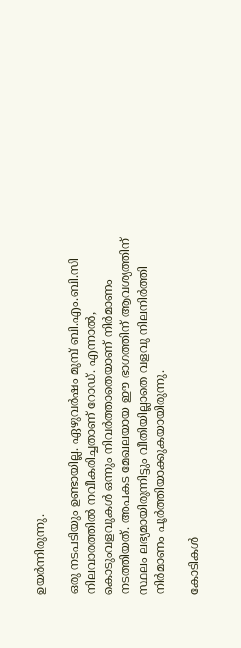ഉയർന്നിരുന്നു.

ഒരു നടപടിയും ഉണ്ടായില്ല. ഏഴുവർഷം മുമ്പ് ബി.എം.ബി.സി നിലവാരത്തിൽ നവീകരിച്ചതാണ് റോഡ്. എന്നാൽ, കൊടുംവളവുകൾ ഒന്നും നിവർത്താതെയാണ് നിർമാണം നടത്തിയത്. അപകട മേഖലയായ ഈ ഭാഗത്തിന് ആവശ്യത്തിന് സ്ഥലം ലഭ്യമായിരുന്നിട്ടും വീതിയില്ലാതെ വളവു നിലനിർത്തി നിർമാണം പൂർത്തിയാക്കുകയായിരുന്നു.

കോടികൾ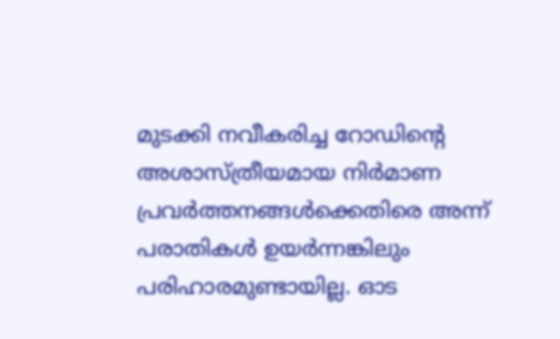മുടക്കി നവീകരിച്ച റോഡിന്റെ അശാസ്ത്രീയമായ നിർമാണ പ്രവർത്തനങ്ങൾക്കെതിരെ അന്ന് പരാതികൾ ഉയർന്നങ്കിലും പരിഹാരമുണ്ടായില്ല. ഓട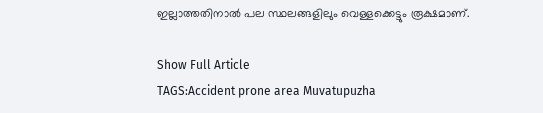ഇല്ലാത്തതിനാൽ പല സ്ഥലങ്ങളിലും വെള്ളക്കെട്ടും രൂക്ഷമാണ്.

Show Full Article
TAGS:Accident prone area Muvatupuzha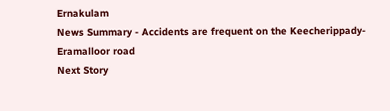Ernakulam
News Summary - Accidents are frequent on the Keecherippady-Eramalloor road
Next Story